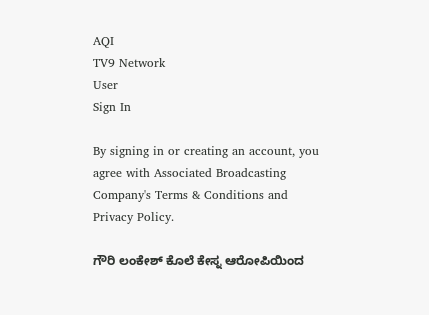AQI
TV9 Network
User
Sign In

By signing in or creating an account, you agree with Associated Broadcasting Company's Terms & Conditions and Privacy Policy.

ಗೌರಿ ಲಂಕೇಶ್ ಕೊಲೆ ಕೇಸ್ನ ಆರೋಪಿಯಿಂದ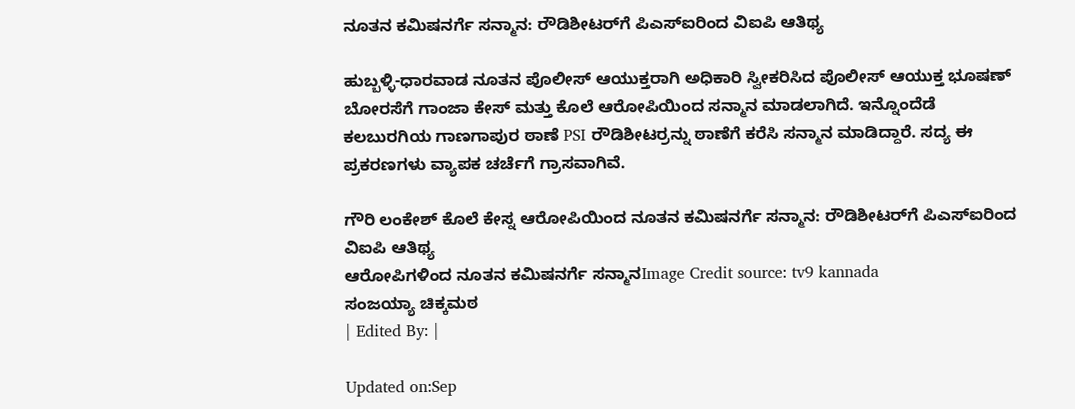ನೂತನ ಕಮಿಷನರ್ಗೆ ಸನ್ಮಾನ: ರೌಡಿಶೀಟರ್‌ಗೆ ಪಿಎಸ್‌ಐರಿಂದ ವಿಐಪಿ ಆತಿಥ್ಯ

ಹುಬ್ಬಳ್ಳಿ-ಧಾರವಾಡ ನೂತನ ಪೊಲೀಸ್ ಆಯುಕ್ತರಾಗಿ ಅಧಿಕಾರಿ ಸ್ವೀಕರಿಸಿದ ಪೊಲೀಸ್ ಆಯುಕ್ತ ಭೂಷಣ್ ಬೋರಸೆಗೆ ಗಾಂಜಾ ಕೇಸ್ ಮತ್ತು ಕೊಲೆ ಆರೋಪಿಯಿಂದ ಸನ್ಮಾನ ಮಾಡಲಾಗಿದೆ. ಇನ್ನೊಂದೆಡೆ ಕಲಬುರಗಿಯ ಗಾಣಗಾಪುರ ಠಾಣೆ PSI ರೌಡಿಶೀಟರ್ರನ್ನು ಠಾಣೆಗೆ ಕರೆಸಿ ಸನ್ಮಾನ ಮಾಡಿದ್ದಾರೆ. ಸದ್ಯ ಈ ಪ್ರಕರಣಗಳು ವ್ಯಾಪಕ ಚರ್ಚೆಗೆ ಗ್ರಾಸವಾಗಿವೆ.

ಗೌರಿ ಲಂಕೇಶ್ ಕೊಲೆ ಕೇಸ್ನ ಆರೋಪಿಯಿಂದ ನೂತನ ಕಮಿಷನರ್ಗೆ ಸನ್ಮಾನ: ರೌಡಿಶೀಟರ್‌ಗೆ ಪಿಎಸ್‌ಐರಿಂದ ವಿಐಪಿ ಆತಿಥ್ಯ
ಆರೋಪಿಗಳಿಂದ ನೂತನ ಕಮಿಷನರ್ಗೆ ಸನ್ಮಾನImage Credit source: tv9 kannada
ಸಂಜಯ್ಯಾ ಚಿಕ್ಕಮಠ
| Edited By: |

Updated on:Sep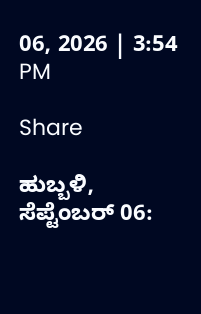06, 2026 | 3:54 PM

Share

ಹುಬ್ಬಳಿ, ಸೆಪ್ಟೆಂಬರ್ 06: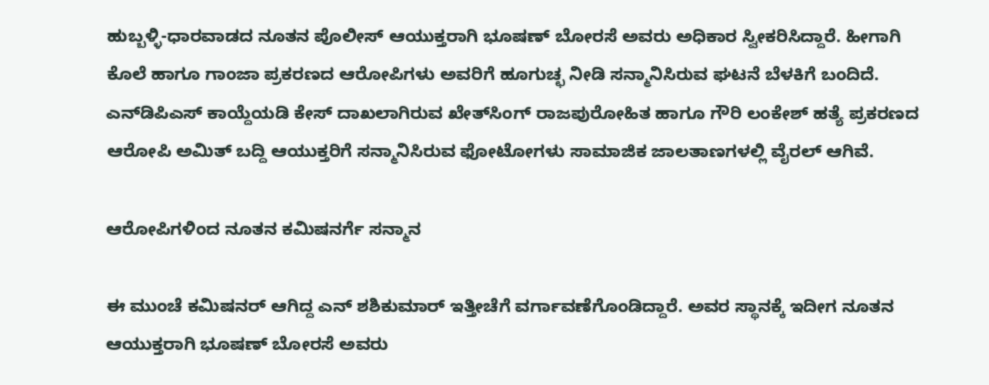ಹುಬ್ಬಳ್ಳಿ-ಧಾರವಾಡದ ನೂತನ ಪೊಲೀಸ್ ಆಯುಕ್ತರಾಗಿ ಭೂಷಣ್ ಬೋರಸೆ ಅವರು ಅಧಿಕಾರ ಸ್ವೀಕರಿಸಿದ್ದಾರೆ. ಹೀಗಾಗಿ ಕೊಲೆ ಹಾಗೂ ಗಾಂಜಾ ಪ್ರಕರಣದ ಆರೋಪಿಗಳು ಅವರಿಗೆ ಹೂಗುಚ್ಛ ನೀಡಿ ಸನ್ಮಾನಿಸಿರುವ ಘಟನೆ ಬೆಳಕಿಗೆ ಬಂದಿದೆ. ಎನ್‌ಡಿಪಿಎಸ್ ಕಾಯ್ದೆಯಡಿ ಕೇಸ್ ದಾಖಲಾಗಿರುವ ಖೇತ್‌ಸಿಂಗ್ ರಾಜಪುರೋಹಿತ ಹಾಗೂ ಗೌರಿ ಲಂಕೇಶ್ ಹತ್ಯೆ ಪ್ರಕರಣದ ಆರೋಪಿ ಅಮಿತ್ ಬದ್ದಿ ಆಯುಕ್ತರಿಗೆ ಸನ್ಮಾನಿಸಿರುವ ಫೋಟೋಗಳು ಸಾಮಾಜಿಕ ಜಾಲತಾಣಗಳಲ್ಲಿ ವೈರಲ್ ಆಗಿವೆ.

ಆರೋಪಿಗಳಿಂದ ನೂತನ ಕಮಿಷನರ್ಗೆ ಸನ್ಮಾನ

ಈ ಮುಂಚೆ ಕಮಿಷನರ್ ಆಗಿದ್ದ ಎನ್ ಶಶಿಕುಮಾರ್ ಇತ್ತೀಚೆಗೆ ವರ್ಗಾವಣೆಗೊಂಡಿದ್ದಾರೆ. ಅವರ ಸ್ಥಾನಕ್ಕೆ ಇದೀಗ ನೂತನ ಆಯುಕ್ತರಾಗಿ ಭೂಷಣ್ ಬೋರಸೆ ಅವರು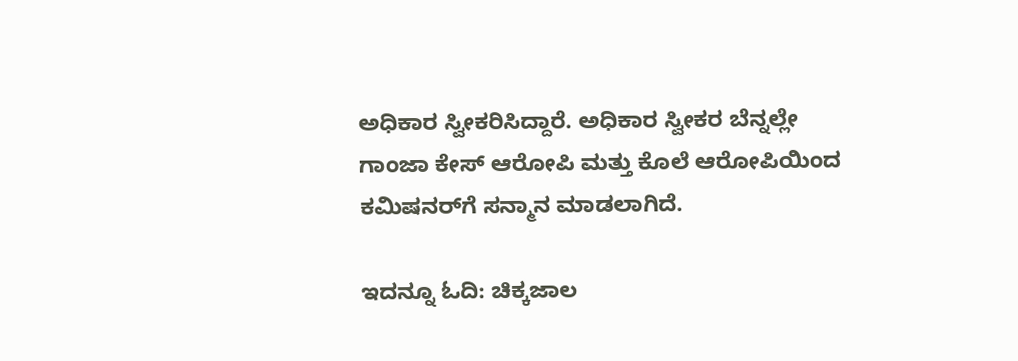ಅಧಿಕಾರ ಸ್ವೀಕರಿಸಿದ್ದಾರೆ. ಅಧಿಕಾರ ಸ್ವೀಕರ ಬೆನ್ನಲ್ಲೇ ಗಾಂಜಾ ಕೇಸ್ ಆರೋಪಿ ಮತ್ತು ಕೊಲೆ ಆರೋಪಿಯಿಂದ ಕಮಿಷನರ್‌ಗೆ ಸನ್ಮಾನ ಮಾಡಲಾಗಿದೆ.

ಇದನ್ನೂ ಓದಿ: ಚಿಕ್ಕಜಾಲ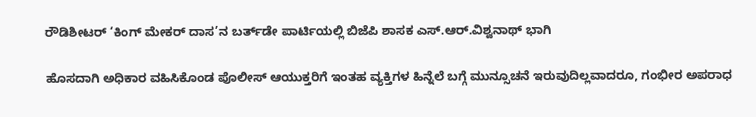ರೌಡಿಶೀಟರ್ ‘ಕಿಂಗ್ ಮೇಕರ್ ದಾಸ’ನ ಬರ್ತ್‌ಡೇ ಪಾರ್ಟಿಯಲ್ಲಿ ಬಿಜೆಪಿ ಶಾಸಕ ಎಸ್.ಆರ್.ವಿಶ್ವನಾಥ್ ಭಾಗಿ

ಹೊಸದಾಗಿ ಅಧಿಕಾರ ವಹಿಸಿಕೊಂಡ ಪೊಲೀಸ್ ಆಯುಕ್ತರಿಗೆ ಇಂತಹ ವ್ಯಕ್ತಿಗಳ ಹಿನ್ನೆಲೆ ಬಗ್ಗೆ ಮುನ್ಸೂಚನೆ ಇರುವುದಿಲ್ಲವಾದರೂ, ಗಂಭೀರ ಅಪರಾಧ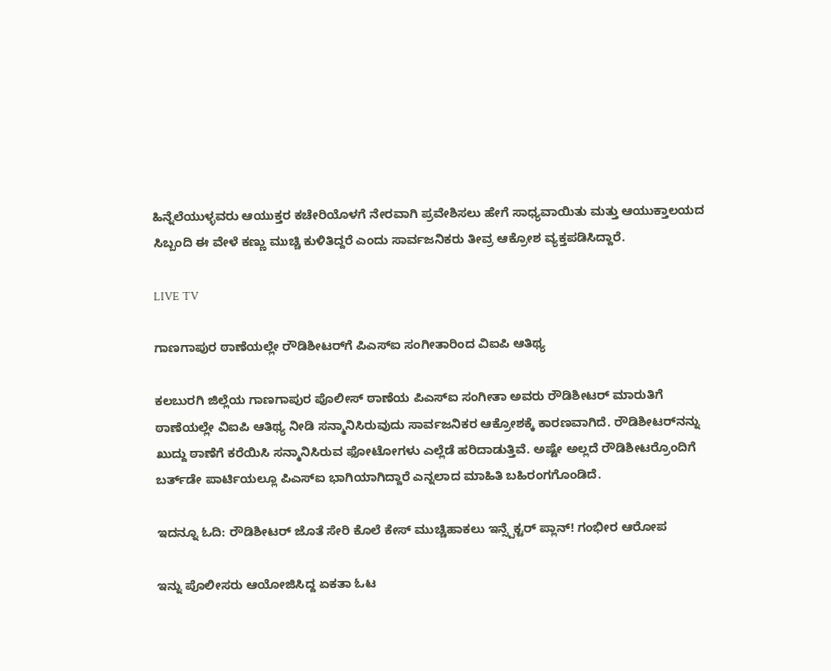ಹಿನ್ನೆಲೆಯುಳ್ಳವರು ಆಯುಕ್ತರ ಕಚೇರಿಯೊಳಗೆ ನೇರವಾಗಿ ಪ್ರವೇಶಿಸಲು ಹೇಗೆ ಸಾಧ್ಯವಾಯಿತು ಮತ್ತು ಆಯುಕ್ತಾಲಯದ ಸಿಬ್ಬಂದಿ ಈ ವೇಳೆ ಕಣ್ಣು ಮುಚ್ಚಿ ಕುಳಿತಿದ್ದರೆ ಎಂದು ಸಾರ್ವಜನಿಕರು ತೀವ್ರ ಆಕ್ರೋಶ ವ್ಯಕ್ತಪಡಿಸಿದ್ದಾರೆ.

LIVE TV

ಗಾಣಗಾಪುರ ಠಾಣೆಯಲ್ಲೇ ರೌಡಿಶೀಟರ್‌ಗೆ ಪಿಎಸ್‌ಐ ಸಂಗೀತಾರಿಂದ ವಿಐಪಿ ಆತಿಥ್ಯ

ಕಲಬುರಗಿ ಜಿಲ್ಲೆಯ ಗಾಣಗಾಪುರ ಪೊಲೀಸ್ ಠಾಣೆಯ ಪಿಎಸ್‌ಐ ಸಂಗೀತಾ ಅವರು ರೌಡಿಶೀಟರ್ ಮಾರುತಿಗೆ ಠಾಣೆಯಲ್ಲೇ ವಿಐಪಿ ಆತಿಥ್ಯ ನೀಡಿ ಸನ್ಮಾನಿಸಿರುವುದು ಸಾರ್ವಜನಿಕರ ಆಕ್ರೋಶಕ್ಕೆ ಕಾರಣವಾಗಿದೆ. ರೌಡಿಶೀಟರ್‌ನನ್ನು ಖುದ್ದು ಠಾಣೆಗೆ ಕರೆಯಿಸಿ ಸನ್ಮಾನಿಸಿರುವ ಫೋಟೋಗಳು ಎಲ್ಲೆಡೆ ಹರಿದಾಡುತ್ತಿವೆ. ಅಷ್ಟೇ ಅಲ್ಲದೆ ರೌಡಿಶೀಟರ್ರೊಂದಿಗೆ ಬರ್ತ್‌ಡೇ ಪಾರ್ಟಿಯಲ್ಲೂ ಪಿಎಸ್‌ಐ ಭಾಗಿಯಾಗಿದ್ದಾರೆ ಎನ್ನಲಾದ ಮಾಹಿತಿ ಬಹಿರಂಗಗೊಂಡಿದೆ.

ಇದನ್ನೂ ಓದಿ: ರೌಡಿಶೀಟರ್ ಜೊತೆ ಸೇರಿ ಕೊಲೆ ಕೇಸ್ ಮುಚ್ಚಿಹಾಕಲು ಇನ್ಸ್ಪೆಕ್ಟರ್ ಪ್ಲಾನ್! ಗಂಭೀರ ಆರೋಪ

ಇನ್ನು ಪೊಲೀಸರು ಆಯೋಜಿಸಿದ್ದ ಏಕತಾ ಓಟ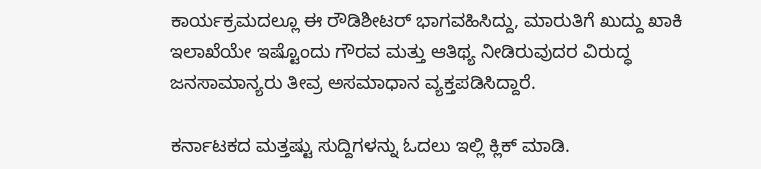ಕಾರ್ಯಕ್ರಮದಲ್ಲೂ ಈ ರೌಡಿಶೀಟರ್ ಭಾಗವಹಿಸಿದ್ದು, ಮಾರುತಿಗೆ ಖುದ್ದು ಖಾಕಿ ಇಲಾಖೆಯೇ ಇಷ್ಟೊಂದು ಗೌರವ ಮತ್ತು ಆತಿಥ್ಯ ನೀಡಿರುವುದರ ವಿರುದ್ಧ ಜನಸಾಮಾನ್ಯರು ತೀವ್ರ ಅಸಮಾಧಾನ ವ್ಯಕ್ತಪಡಿಸಿದ್ದಾರೆ.

ಕರ್ನಾಟಕದ ಮತ್ತಷ್ಟು ಸುದ್ದಿಗಳನ್ನು ಓದಲು ಇಲ್ಲಿ ಕ್ಲಿಕ್ ಮಾಡಿ.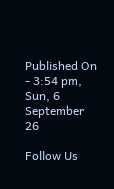Published On - 3:54 pm, Sun, 6 September 26

Follow Us